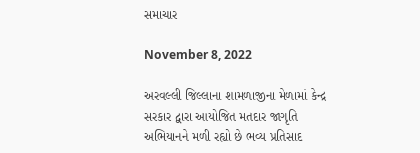સમાચાર

November 8, 2022

અરવલ્લી જિલ્લાના શામળાજીના મેળામાં કેન્દ્ર સરકાર દ્વારા આયોજિત મતદાર જાગૃતિ અભિયાનને મળી રહ્યો છે ભવ્ય પ્રતિસાદ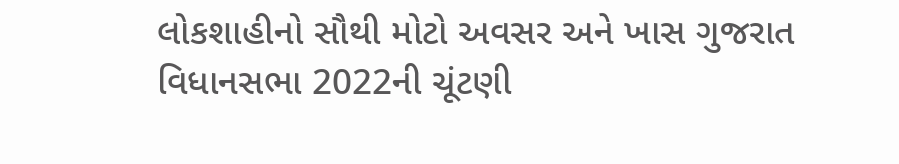લોકશાહીનો સૌથી મોટો અવસર અને ખાસ ગુજરાત વિધાનસભા 2022ની ચૂંટણી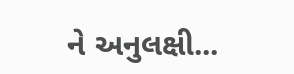ને અનુલક્ષી...